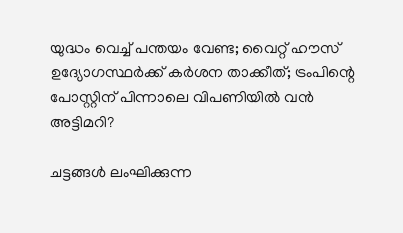യുദ്ധം വെച്ച് പന്തയം വേണ്ട; വൈറ്റ് ഹൗസ് ഉദ്യോഗസ്ഥര്‍ക്ക് കര്‍ശന താക്കീത്; ട്രംപിന്റെ പോസ്റ്റിന് പിന്നാലെ വിപണിയില്‍ വന്‍ അട്ടിമറി?

ചട്ടങ്ങള്‍ ലംഘിക്കുന്ന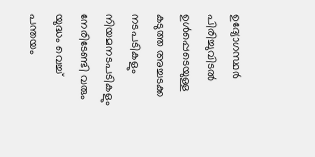ഉദ്യോഗസ്ഥര്‍ പിരിച്ചുവിടല്‍ ഉള്‍പ്പെടെയുള്ള കടുത്ത അച്ചടക്ക നടപടികളും നിയമനടപടികളും നേരിടേണ്ടി വരും
യുദ്ധം വെച്ച് പന്തയം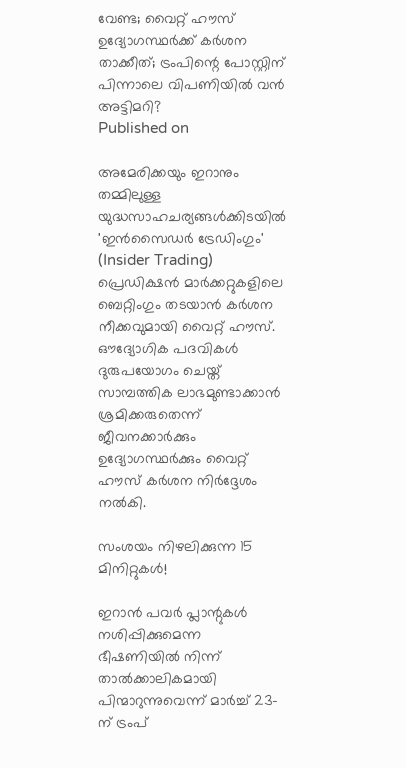വേണ്ട; വൈറ്റ് ഹൗസ് ഉദ്യോഗസ്ഥര്‍ക്ക് കര്‍ശന താക്കീത്; ട്രംപിന്റെ പോസ്റ്റിന് പിന്നാലെ വിപണിയില്‍ വന്‍ അട്ടിമറി?
Published on

അമേരിക്കയും ഇറാനും തമ്മിലുള്ള യുദ്ധസാഹചര്യങ്ങള്‍ക്കിടയില്‍ 'ഇന്‍സൈഡര്‍ ട്രേഡിംഗും' (Insider Trading) പ്രെഡിക്ഷന്‍ മാര്‍ക്കറ്റുകളിലെ ബെറ്റിംഗും തടയാന്‍ കര്‍ശന നീക്കവുമായി വൈറ്റ് ഹൗസ്. ഔദ്യോഗിക പദവികള്‍ ദുരുപയോഗം ചെയ്ത് സാമ്പത്തിക ലാഭമുണ്ടാക്കാന്‍ ശ്രമിക്കരുതെന്ന് ജീവനക്കാര്‍ക്കും ഉദ്യോഗസ്ഥര്‍ക്കും വൈറ്റ് ഹൗസ് കര്‍ശന നിര്‍ദ്ദേശം നല്‍കി.

സംശയം നിഴലിക്കുന്ന 15 മിനിറ്റുകള്‍!

ഇറാന്‍ പവര്‍ പ്ലാന്റുകള്‍ നശിപ്പിക്കുമെന്ന ഭീഷണിയില്‍ നിന്ന് താല്‍ക്കാലികമായി പിന്മാറുന്നുവെന്ന് മാര്‍ച്ച് 23-ന് ട്രംപ്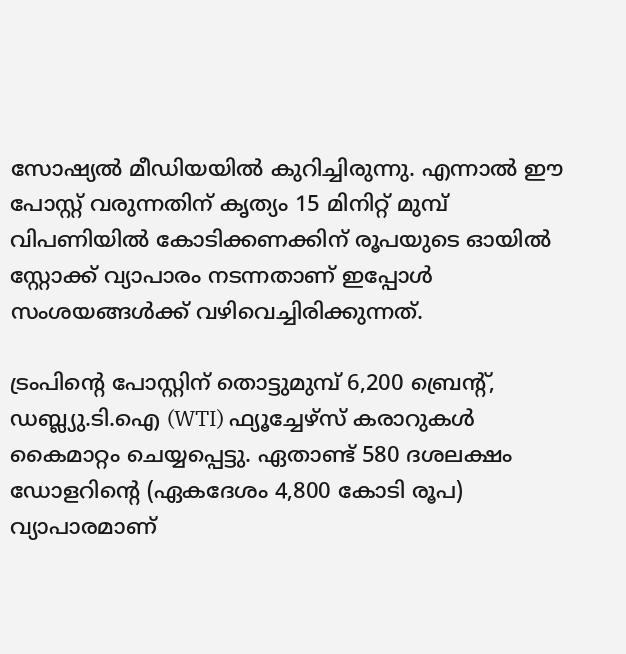സോഷ്യല്‍ മീഡിയയില്‍ കുറിച്ചിരുന്നു. എന്നാല്‍ ഈ പോസ്റ്റ് വരുന്നതിന് കൃത്യം 15 മിനിറ്റ് മുമ്പ് വിപണിയില്‍ കോടിക്കണക്കിന് രൂപയുടെ ഓയില്‍ സ്റ്റോക്ക് വ്യാപാരം നടന്നതാണ് ഇപ്പോള്‍ സംശയങ്ങള്‍ക്ക് വഴിവെച്ചിരിക്കുന്നത്.

ട്രംപിന്റെ പോസ്റ്റിന് തൊട്ടുമുമ്പ് 6,200 ബ്രെന്റ്, ഡബ്ല്യു.ടി.ഐ (WTI) ഫ്യൂച്ചേഴ്‌സ് കരാറുകള്‍ കൈമാറ്റം ചെയ്യപ്പെട്ടു. ഏതാണ്ട് 580 ദശലക്ഷം ഡോളറിന്റെ (ഏകദേശം 4,800 കോടി രൂപ) വ്യാപാരമാണ്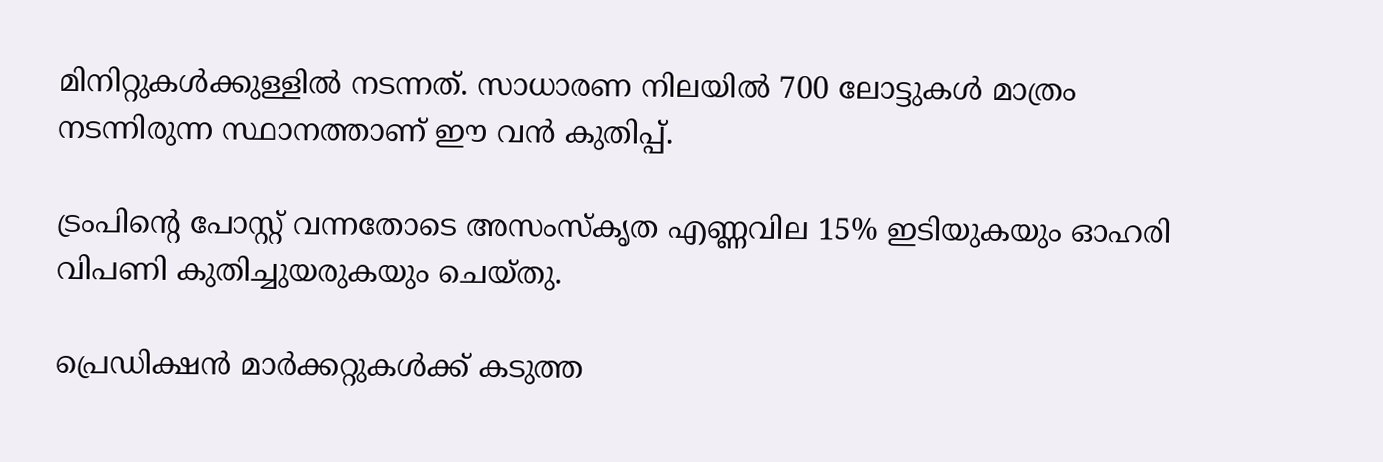മിനിറ്റുകള്‍ക്കുള്ളില്‍ നടന്നത്. സാധാരണ നിലയില്‍ 700 ലോട്ടുകള്‍ മാത്രം നടന്നിരുന്ന സ്ഥാനത്താണ് ഈ വന്‍ കുതിപ്പ്.

ട്രംപിന്റെ പോസ്റ്റ് വന്നതോടെ അസംസ്‌കൃത എണ്ണവില 15% ഇടിയുകയും ഓഹരി വിപണി കുതിച്ചുയരുകയും ചെയ്തു.

പ്രെഡിക്ഷന്‍ മാര്‍ക്കറ്റുകള്‍ക്ക് കടുത്ത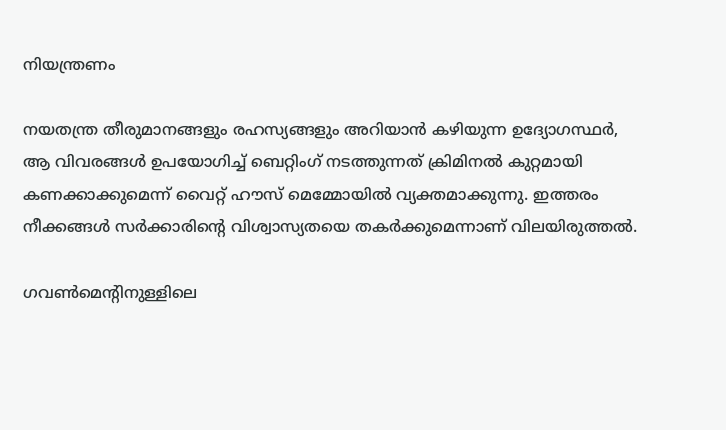നിയന്ത്രണം

നയതന്ത്ര തീരുമാനങ്ങളും രഹസ്യങ്ങളും അറിയാന്‍ കഴിയുന്ന ഉദ്യോഗസ്ഥര്‍, ആ വിവരങ്ങള്‍ ഉപയോഗിച്ച് ബെറ്റിംഗ് നടത്തുന്നത് ക്രിമിനല്‍ കുറ്റമായി കണക്കാക്കുമെന്ന് വൈറ്റ് ഹൗസ് മെമ്മോയില്‍ വ്യക്തമാക്കുന്നു. ഇത്തരം നീക്കങ്ങള്‍ സര്‍ക്കാരിന്റെ വിശ്വാസ്യതയെ തകര്‍ക്കുമെന്നാണ് വിലയിരുത്തല്‍.

ഗവണ്‍മെന്റിനുള്ളിലെ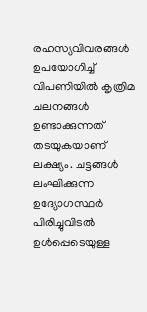രഹസ്യവിവരങ്ങള്‍ ഉപയോഗിച്ച് വിപണിയില്‍ കൃത്രിമ ചലനങ്ങള്‍ ഉണ്ടാക്കുന്നത് തടയുകയാണ് ലക്ഷ്യം. ചട്ടങ്ങള്‍ ലംഘിക്കുന്ന ഉദ്യോഗസ്ഥര്‍ പിരിച്ചുവിടല്‍ ഉള്‍പ്പെടെയുള്ള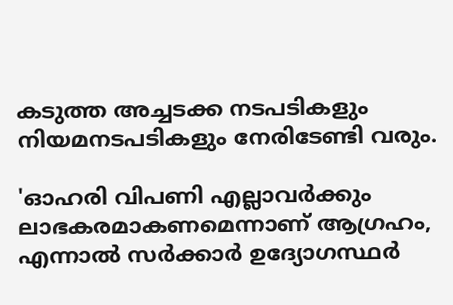കടുത്ത അച്ചടക്ക നടപടികളും നിയമനടപടികളും നേരിടേണ്ടി വരും.

'ഓഹരി വിപണി എല്ലാവര്‍ക്കും ലാഭകരമാകണമെന്നാണ് ആഗ്രഹം, എന്നാല്‍ സര്‍ക്കാര്‍ ഉദ്യോഗസ്ഥര്‍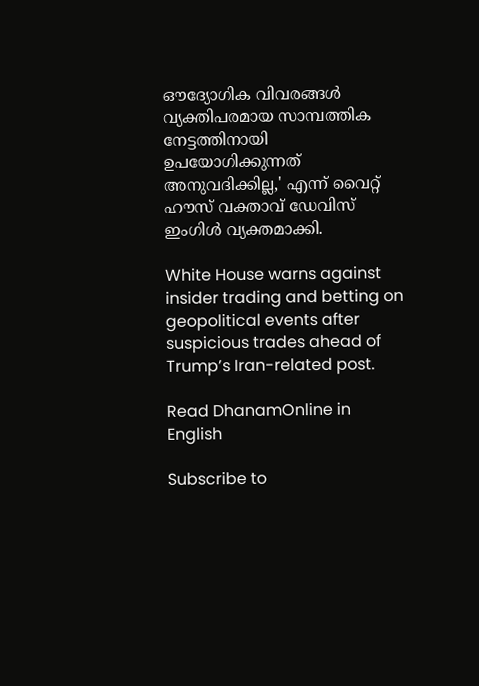ഔദ്യോഗിക വിവരങ്ങള്‍ വ്യക്തിപരമായ സാമ്പത്തിക നേട്ടത്തിനായി ഉപയോഗിക്കുന്നത് അനുവദിക്കില്ല,' എന്ന് വൈറ്റ് ഹൗസ് വക്താവ് ഡേവിസ് ഇംഗിള്‍ വ്യക്തമാക്കി.

White House warns against insider trading and betting on geopolitical events after suspicious trades ahead of Trump’s Iran-related post.

Read DhanamOnline in English

Subscribe to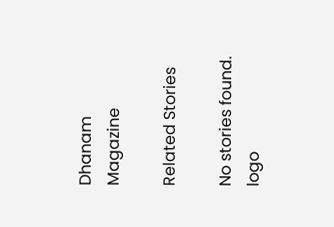Dhanam Magazine

Related Stories

No stories found.
logo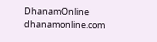DhanamOnline
dhanamonline.com